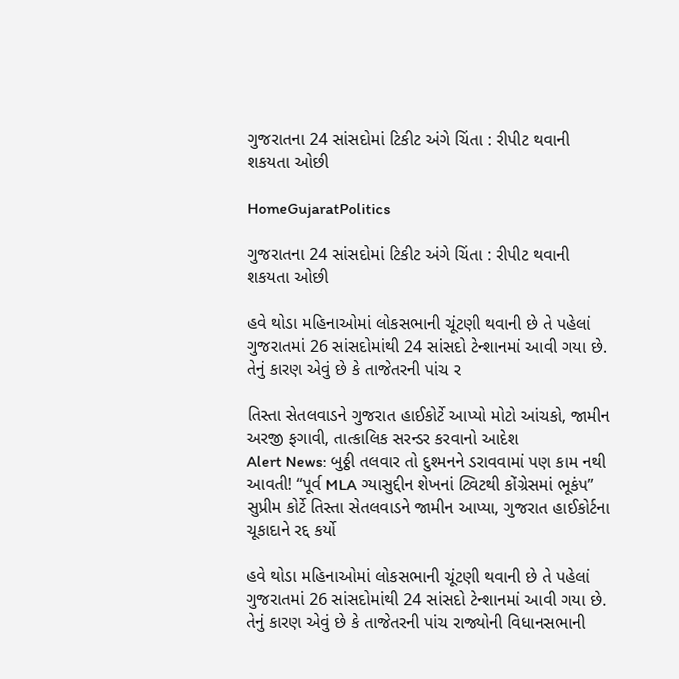ગુજરાતના 24 સાંસદોમાં ટિકીટ અંગે ચિંતા : રીપીટ થવાની શકયતા ઓછી

HomeGujaratPolitics

ગુજરાતના 24 સાંસદોમાં ટિકીટ અંગે ચિંતા : રીપીટ થવાની શકયતા ઓછી

હવે થોડા મહિનાઓમાં લોકસભાની ચૂંટણી થવાની છે તે પહેલાં ગુજરાતમાં 26 સાંસદોમાંથી 24 સાંસદો ટેન્શાનમાં આવી ગયા છે. તેનું કારણ એવું છે કે તાજેતરની પાંચ ર

તિસ્તા સેતલવાડને ગુજરાત હાઈકોર્ટે આપ્યો મોટો આંચકો, જામીન અરજી ફગાવી, તાત્કાલિક સરન્ડર કરવાનો આદેશ
Alert News: બુઠ્ઠી તલવાર તો દુશ્મનને ડરાવવામાં પણ કામ નથી આવતી! “પૂર્વ MLA ગ્યાસુદ્દીન શેખનાં ટ્વિટથી કોંગ્રેસમાં ભૂકંપ”
સુપ્રીમ કોર્ટે તિસ્તા સેતલવાડને જામીન આપ્યા, ગુજરાત હાઈકોર્ટના ચૂકાદાને રદ્દ કર્યો

હવે થોડા મહિનાઓમાં લોકસભાની ચૂંટણી થવાની છે તે પહેલાં ગુજરાતમાં 26 સાંસદોમાંથી 24 સાંસદો ટેન્શાનમાં આવી ગયા છે. તેનું કારણ એવું છે કે તાજેતરની પાંચ રાજ્યોની વિધાનસભાની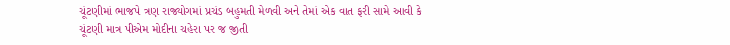ચૂંટણીમાં ભાજપે ત્રણ રાજ્યોગમાં પ્રચંડ બહુમતી મેળવી અને તેમાં એક વાત ફરી સામે આવી કે ચૂંટણી માત્ર પીએમ મોદીના ચહેરા પર જ જીતી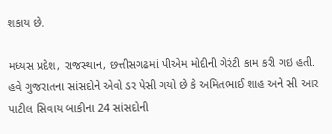શકાય છે.

મધ્યસ પ્રદેશ, રાજસ્થાન, છત્તીસગઢમાં પીએમ મોદીની ગેરંટી કામ કરી ગઇ હતી. હવે ગુજરાતના સાંસદોને એવો ડર પેસી ગયો છે કે અમિતભાઈ શાહ અને સી આર પાટીલ સિવાય બાકીના 24 સાંસદોની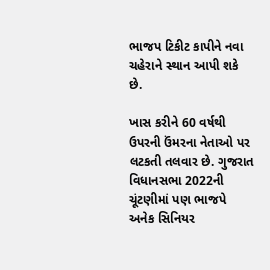ભાજપ ટિકીટ કાપીને નવા ચહેરાને સ્થાન આપી શકે છે.

ખાસ કરીને 60 વર્ષથી ઉપરની ઉંમરના નેતાઓ પર લટકતી તલવાર છે. ગુજરાત વિધાનસભા 2022ની ચૂંટણીમાં પણ ભાજપે અનેક સિનિયર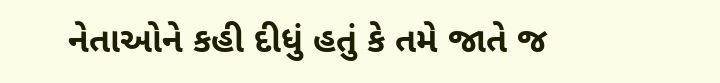નેતાઓને કહી દીધું હતું કે તમે જાતે જ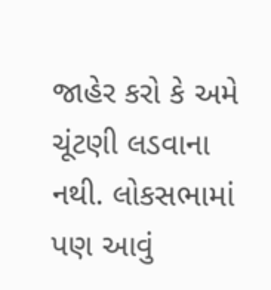જાહેર કરો કે અમે ચૂંટણી લડવાના નથી. લોકસભામાં પણ આવું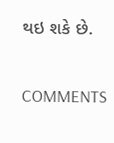થઇ શકે છે.

COMMENTS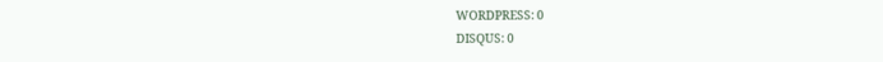WORDPRESS: 0
DISQUS: 0